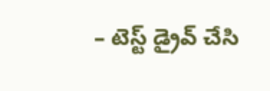– టెస్ట్ డ్రైవ్ చేసి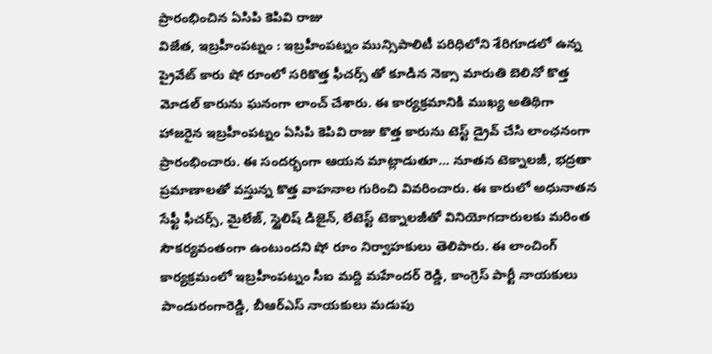ప్రారంభించిన ఏసిపి కెపివి రాజు
విజేత, ఇబ్రహీంపట్నం : ఇబ్రహీంపట్నం మున్సిపాలిటీ పరిధిలోని శేరిగూడలో ఉన్న ప్రైవేట్ కారు షో రూంలో సరికొత్త ఫీచర్స్ తో కూడిన నెక్సా మారుతి బెలినో కొత్త మోడల్ కారును ఘనంగా లాంచ్ చేశారు. ఈ కార్యక్రమానికి ముఖ్య అతిథిగా హాజరైన ఇబ్రహీంపట్నం ఏసిపి కెపివి రాజు కొత్త కారును టెస్ట్ డ్రైవ్ చేసి లాంఛనంగా ప్రారంభించారు. ఈ సందర్భంగా ఆయన మాట్లాడుతూ… నూతన టెక్నాలజీ, భద్రతా ప్రమాణాలతో వస్తున్న కొత్త వాహనాల గురించి వివరించారు. ఈ కారులో అధునాతన సేఫ్టీ ఫీచర్స్, మైలేజ్, స్టైలిష్ డిజైన్, లేటెస్ట్ టెక్నాలజీతో వినియోగదారులకు మరింత సౌకర్యవంతంగా ఉంటుందని షో రూం నిర్వాహకులు తెలిపారు. ఈ లాంచింగ్ కార్యక్రమంలో ఇబ్రహీంపట్నం సీఐ మద్ది మహేందర్ రెడ్డి, కాంగ్రెస్ పార్టీ నాయకులు పాండురంగారెడ్డి, బీఆర్ఎస్ నాయకులు మడుపు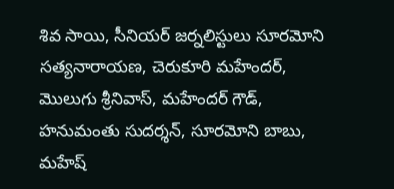శివ సాయి, సీనియర్ జర్నలిస్టులు సూరమోని సత్యనారాయణ, చెరుకూరి మహేందర్, మొలుగు శ్రీనివాస్, మహేందర్ గౌడ్, హనుమంతు సుదర్శన్, సూరమోని బాబు, మహేష్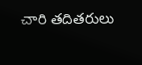చారి తదితరులు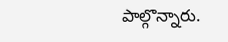పాల్గొన్నారు.